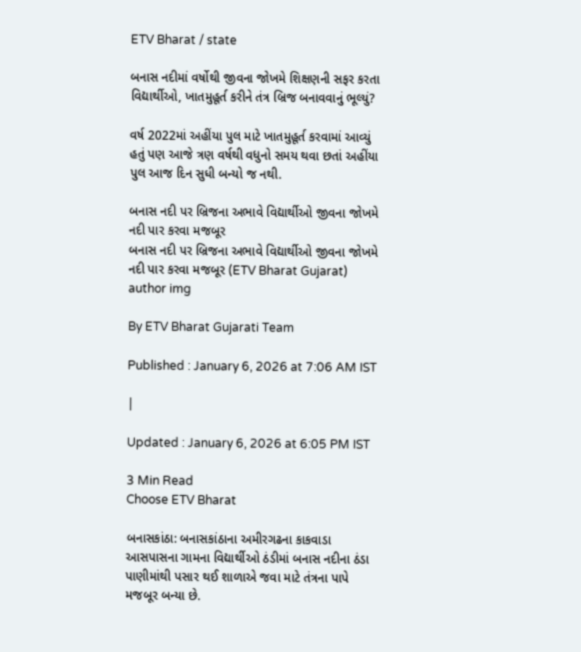ETV Bharat / state

બનાસ નદીમાં વર્ષોથી જીવના જોખમે શિક્ષણની સફર કરતા વિદ્યાર્થીઓ, ખાતમુહૂર્ત કરીને તંત્ર બ્રિજ બનાવવાનું ભૂલ્યું?

વર્ષ 2022માં અહીંયા પુલ માટે ખાતમુહૂર્ત કરવામાં આવ્યું હતું પણ આજે ત્રણ વર્ષથી વધુનો સમય થવા છતાં અહીંયા પુલ આજ દિન સુધી બન્યો જ નથી.

બનાસ નદી પર બ્રિજના અભાવે વિદ્યાર્થીઓ જીવના જોખમે નદી પાર કરવા મજબૂર
બનાસ નદી પર બ્રિજના અભાવે વિદ્યાર્થીઓ જીવના જોખમે નદી પાર કરવા મજબૂર (ETV Bharat Gujarat)
author img

By ETV Bharat Gujarati Team

Published : January 6, 2026 at 7:06 AM IST

|

Updated : January 6, 2026 at 6:05 PM IST

3 Min Read
Choose ETV Bharat

બનાસકાંઠા: બનાસકાંઠાના અમીરગઢના કાકવાડા આસપાસના ગામના વિદ્યાર્થીઓ ઠંડીમાં બનાસ નદીના ઠંડા પાણીમાંથી પસાર થઈ શાળાએ જવા માટે તંત્રના પાપે મજબૂર બન્યા છે.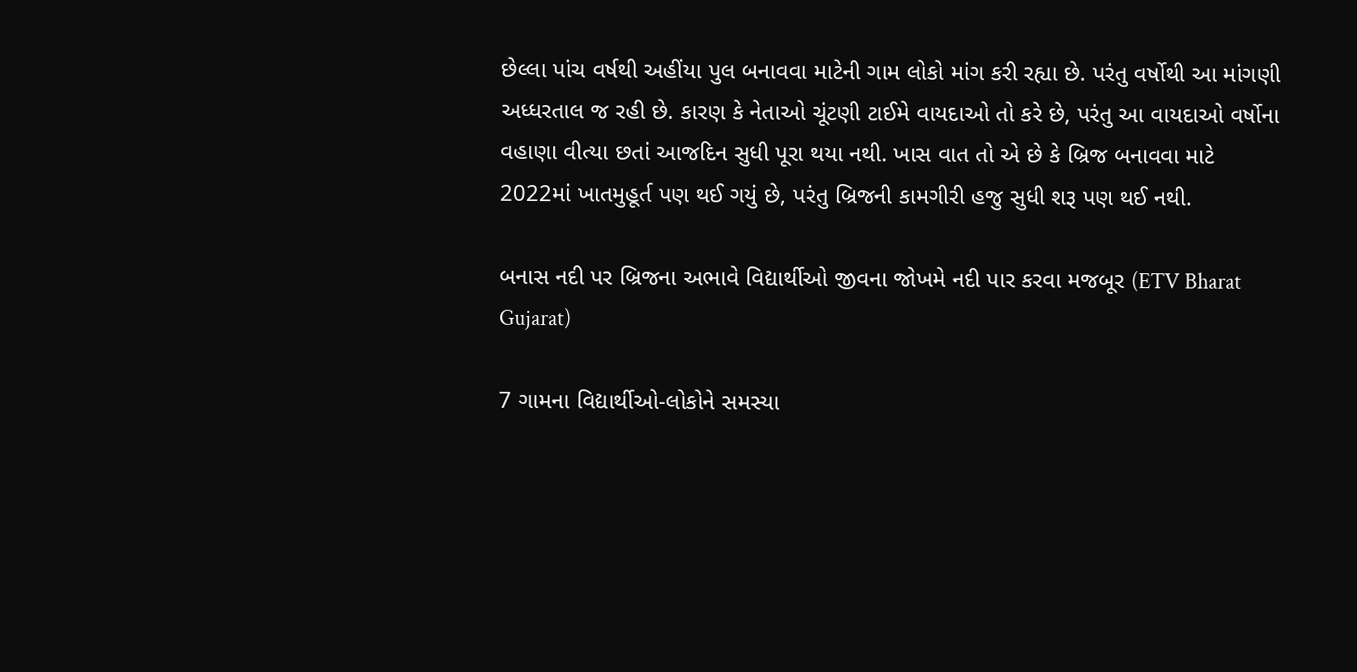છેલ્લા પાંચ વર્ષથી અહીંયા પુલ બનાવવા માટેની ગામ લોકો માંગ કરી રહ્યા છે. પરંતુ વર્ષોથી આ માંગણી અધ્ધરતાલ જ રહી છે. કારણ કે નેતાઓ ચૂંટણી ટાઈમે વાયદાઓ તો કરે છે, પરંતુ આ વાયદાઓ વર્ષોના વહાણા વીત્યા છતાં આજદિન સુધી પૂરા થયા નથી. ખાસ વાત તો એ છે કે બ્રિજ બનાવવા માટે 2022માં ખાતમુહૂર્ત પણ થઈ ગયું છે, પરંતુ બ્રિજની કામગીરી હજુ સુધી શરૂ પણ થઈ નથી.

બનાસ નદી પર બ્રિજના અભાવે વિદ્યાર્થીઓ જીવના જોખમે નદી પાર કરવા મજબૂર (ETV Bharat Gujarat)

7 ગામના વિદ્યાર્થીઓ-લોકોને સમસ્યા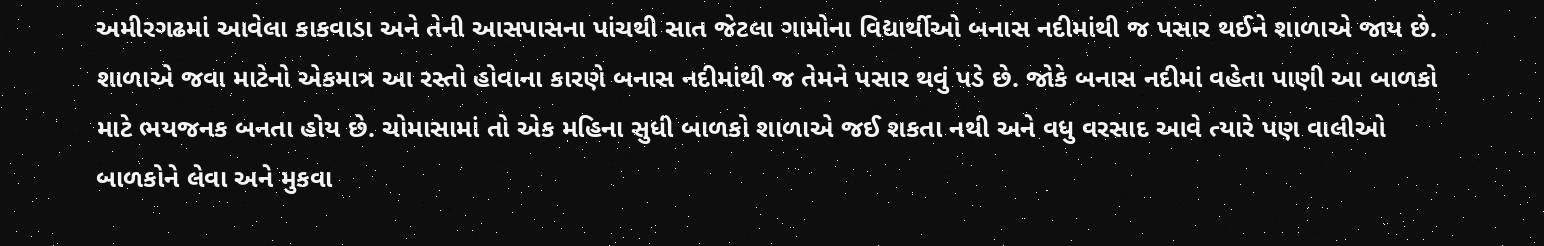અમીરગઢમાં આવેલા કાકવાડા અને તેની આસપાસના પાંચથી સાત જેટલા ગામોના વિદ્યાર્થીઓ બનાસ નદીમાંથી જ પસાર થઈને શાળાએ જાય છે. શાળાએ જવા માટેનો એકમાત્ર આ રસ્તો હોવાના કારણે બનાસ નદીમાંથી જ તેમને પસાર થવું પડે છે. જોકે બનાસ નદીમાં વહેતા પાણી આ બાળકો માટે ભયજનક બનતા હોય છે. ચોમાસામાં તો એક મહિના સુધી બાળકો શાળાએ જઈ શકતા નથી અને વધુ વરસાદ આવે ત્યારે પણ વાલીઓ બાળકોને લેવા અને મુકવા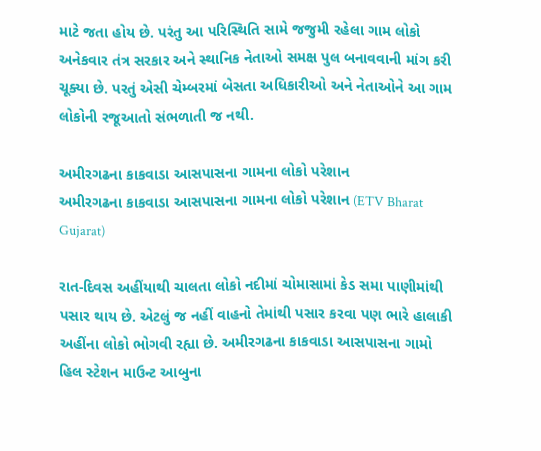માટે જતા હોય છે. પરંતુ આ પરિસ્થિતિ સામે જજુમી રહેલા ગામ લોકો અનેકવાર તંત્ર સરકાર અને સ્થાનિક નેતાઓ સમક્ષ પુલ બનાવવાની માંગ કરી ચૂક્યા છે. પરતું એસી ચેમ્બરમાં બેસતા અધિકારીઓ અને નેતાઓને આ ગામ લોકોની રજૂઆતો સંભળાતી જ નથી.

અમીરગઢના કાકવાડા આસપાસના ગામના લોકો પરેશાન
અમીરગઢના કાકવાડા આસપાસના ગામના લોકો પરેશાન (ETV Bharat Gujarat)

રાત-દિવસ અહીંયાથી ચાલતા લોકો નદીમાં ચોમાસામાં કેડ સમા પાણીમાંથી પસાર થાય છે. એટલું જ નહીં વાહનો તેમાંથી પસાર કરવા પણ ભારે હાલાકી અહીંના લોકો ભોગવી રહ્યા છે. અમીરગઢના કાકવાડા આસપાસના ગામો હિલ સ્ટેશન માઉન્ટ આબુના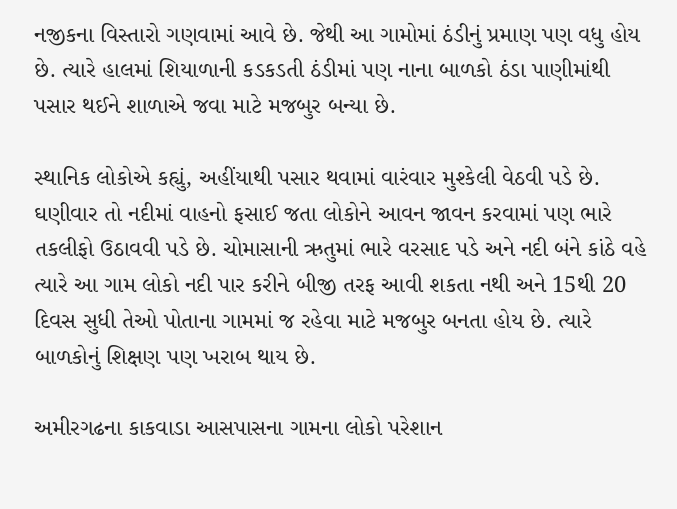નજીકના વિસ્તારો ગણવામાં આવે છે. જેથી આ ગામોમાં ઠંડીનું પ્રમાણ પણ વધુ હોય છે. ત્યારે હાલમાં શિયાળાની કડકડતી ઠંડીમાં પણ નાના બાળકો ઠંડા પાણીમાંથી પસાર થઈને શાળાએ જવા માટે મજબુર બન્યા છે.

સ્થાનિક લોકોએ કહ્યું, અહીંયાથી પસાર થવામાં વારંવાર મુશ્કેલી વેઠવી પડે છે. ઘણીવાર તો નદીમાં વાહનો ફસાઈ જતા લોકોને આવન જાવન કરવામાં પણ ભારે તકલીફો ઉઠાવવી પડે છે. ચોમાસાની ઋતુમાં ભારે વરસાદ પડે અને નદી બંને કાંઠે વહે ત્યારે આ ગામ લોકો નદી પાર કરીને બીજી તરફ આવી શકતા નથી અને 15થી 20 દિવસ સુધી તેઓ પોતાના ગામમાં જ રહેવા માટે મજબુર બનતા હોય છે. ત્યારે બાળકોનું શિક્ષણ પણ ખરાબ થાય છે.

અમીરગઢના કાકવાડા આસપાસના ગામના લોકો પરેશાન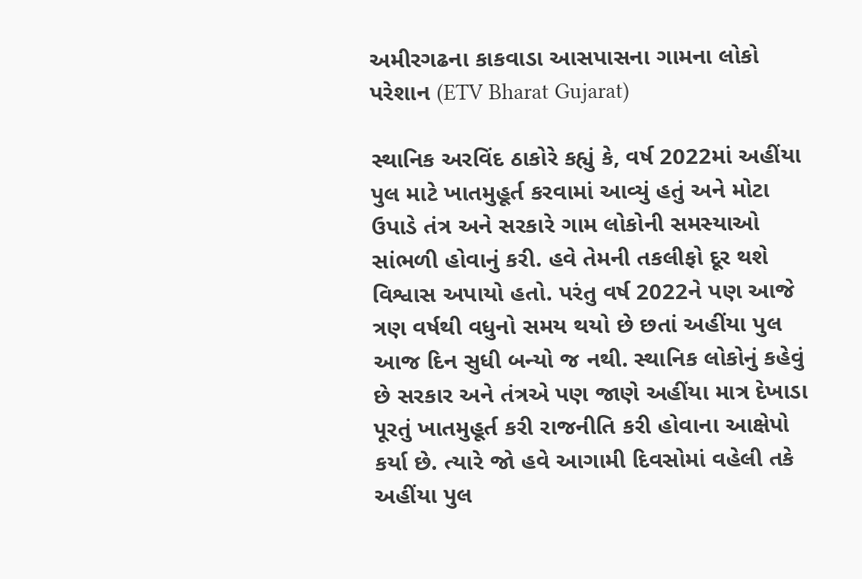અમીરગઢના કાકવાડા આસપાસના ગામના લોકો પરેશાન (ETV Bharat Gujarat)

સ્થાનિક અરવિંદ ઠાકોરે કહ્યું કે, વર્ષ 2022માં અહીંયા પુલ માટે ખાતમુહૂર્ત કરવામાં આવ્યું હતું અને મોટા ઉપાડે તંત્ર અને સરકારે ગામ લોકોની સમસ્યાઓ સાંભળી હોવાનું કરી. હવે તેમની તકલીફો દૂર થશે વિશ્વાસ અપાયો હતો. પરંતુ વર્ષ 2022ને પણ આજે ત્રણ વર્ષથી વધુનો સમય થયો છે છતાં અહીંયા પુલ આજ દિન સુધી બન્યો જ નથી. સ્થાનિક લોકોનું કહેવું છે સરકાર અને તંત્રએ પણ જાણે અહીંયા માત્ર દેખાડા પૂરતું ખાતમુહૂર્ત કરી રાજનીતિ કરી હોવાના આક્ષેપો કર્યા છે. ત્યારે જો હવે આગામી દિવસોમાં વહેલી તકે અહીંયા પુલ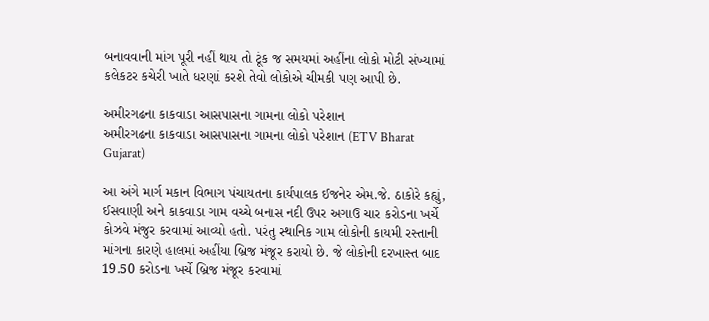બનાવવાની માંગ પૂરી નહીં થાય તો ટૂંક જ સમયમાં અહીંના લોકો મોટી સંખ્યામાં કલેકટર કચેરી ખાતે ધરણાં કરશે તેવો લોકોએ ચીમકી પણ આપી છે.

અમીરગઢના કાકવાડા આસપાસના ગામના લોકો પરેશાન
અમીરગઢના કાકવાડા આસપાસના ગામના લોકો પરેશાન (ETV Bharat Gujarat)

આ અંગે માર્ગ મકાન વિભાગ પંચાયતના કાર્યપાલક ઈજનેર એમ.જે. ઠાકોરે કહ્યું, ઈસવાણી અને કાકવાડા ગામ વચ્ચે બનાસ નદી ઉપર અગાઉ ચાર કરોડના ખર્ચે કોઝવે મંજુર કરવામાં આવ્યો હતો. પરંતુ સ્થાનિક ગામ લોકોની કાયમી રસ્તાની માંગના કારણે હાલમાં અહીંયા બ્રિજ મંજૂર કરાયો છે. જે લોકોની દરખાસ્ત બાદ 19.50 કરોડના ખર્ચે બ્રિજ મંજૂર કરવામાં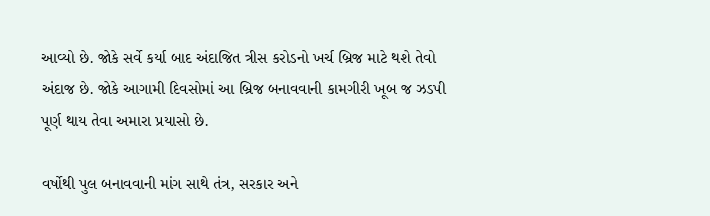આવ્યો છે. જોકે સર્વે કર્યા બાદ અંદાજિત ત્રીસ કરોડનો ખર્ચ બ્રિજ માટે થશે તેવો અંદાજ છે. જોકે આગામી દિવસોમાં આ બ્રિજ બનાવવાની કામગીરી ખૂબ જ ઝડપી પૂર્ણ થાય તેવા અમારા પ્રયાસો છે.

વર્ષોથી પુલ બનાવવાની માંગ સાથે તંત્ર, સરકાર અને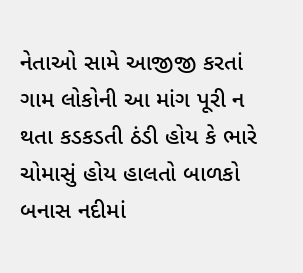નેતાઓ સામે આજીજી કરતાં ગામ લોકોની આ માંગ પૂરી ન થતા કડકડતી ઠંડી હોય કે ભારે ચોમાસું હોય હાલતો બાળકો બનાસ નદીમાં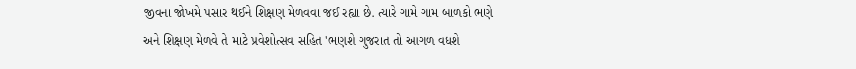જીવના જોખમે પસાર થઈને શિક્ષણ મેળવવા જઈ રહ્યા છે. ત્યારે ગામે ગામ બાળકો ભણે અને શિક્ષણ મેળવે તે માટે પ્રવેશોત્સવ સહિત 'ભણશે ગુજરાત તો આગળ વધશે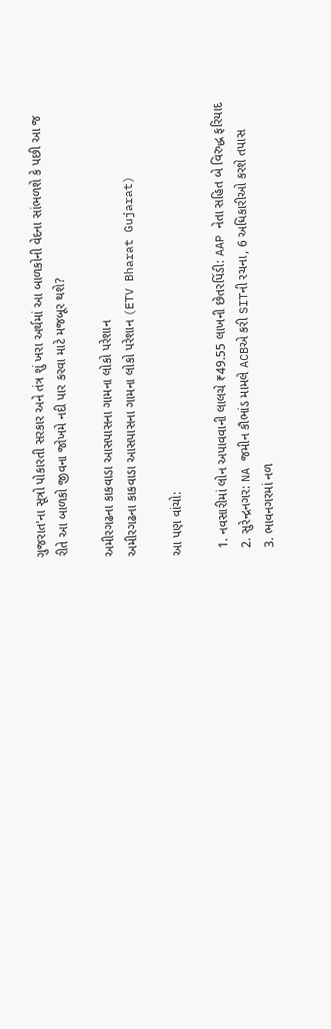ગુજરાત'ના સૂત્રો પોકારતી સરકાર અને તંત્ર શું ખરા અર્થમાં આ બાળકોની વેદના સાંભળશે કે પછી આ જ રીતે આ બાળકો જીવના જોખમે નદી પાર કરવા માટે મજબૂર થશે?

અમીરગઢના કાકવાડા આસપાસના ગામના લોકો પરેશાન
અમીરગઢના કાકવાડા આસપાસના ગામના લોકો પરેશાન (ETV Bharat Gujarat)

આ પણ વાંચો:

  1. નવસારીમાં લોન અપાવવાની લાલચે ₹49.55 લાખની છેતરપિંડી: AAP નેતા સહિત બે વિરુદ્ધ ફરિયાદ
  2. સુરેન્દ્રનગર: NA જમીન કૌભાંડ મામલે ACBએ કરી SITની રચના, 6 અધિકારીઓ કરશે તપાસ
  3. ભાવનગરમાં નળ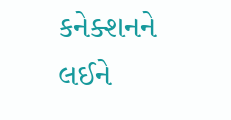કનેક્શનને લઈને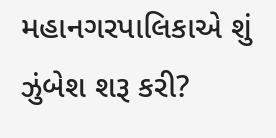મહાનગરપાલિકાએ શું ઝુંબેશ શરૂ કરી?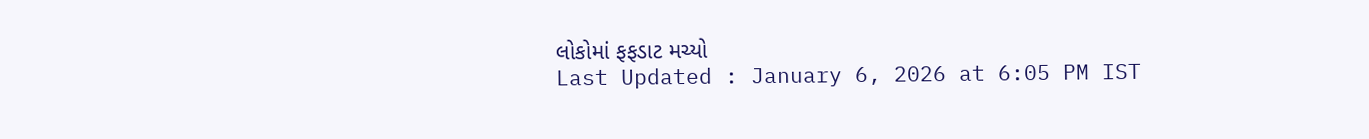લોકોમાં ફફડાટ મચ્યો
Last Updated : January 6, 2026 at 6:05 PM IST